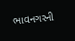ભાવનગરની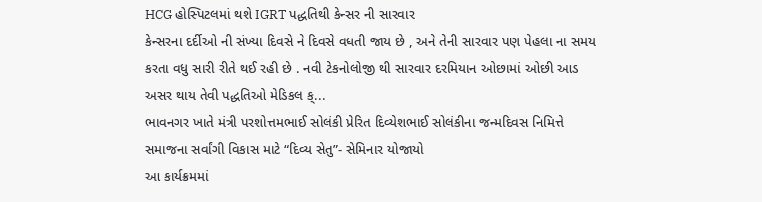HCG હોસ્પિટલમાં થશે IGRT પદ્ધતિથી કેન્સર ની સારવાર
કેન્સરના દર્દીઓ ની સંખ્યા દિવસે ને દિવસે વધતી જાય છે , અને તેની સારવાર પણ પેહલા ના સમય કરતા વધુ સારી રીતે થઈ રહી છે . નવી ટેકનોલોજી થી સારવાર દરમિયાન ઓછામાં ઓછી આડ અસર થાય તેવી પદ્ધતિઓ મેડિકલ ક્...
ભાવનગર ખાતે મંત્રી પરશોત્તમભાઈ સોલંકી પ્રેરિત દિવ્યેશભાઈ સોલંકીના જન્મદિવસ નિમિત્તે સમાજના સર્વાંગી વિકાસ માટે “દિવ્ય સેતુ”- સેમિનાર યોજાયો
આ કાર્યક્રમમાં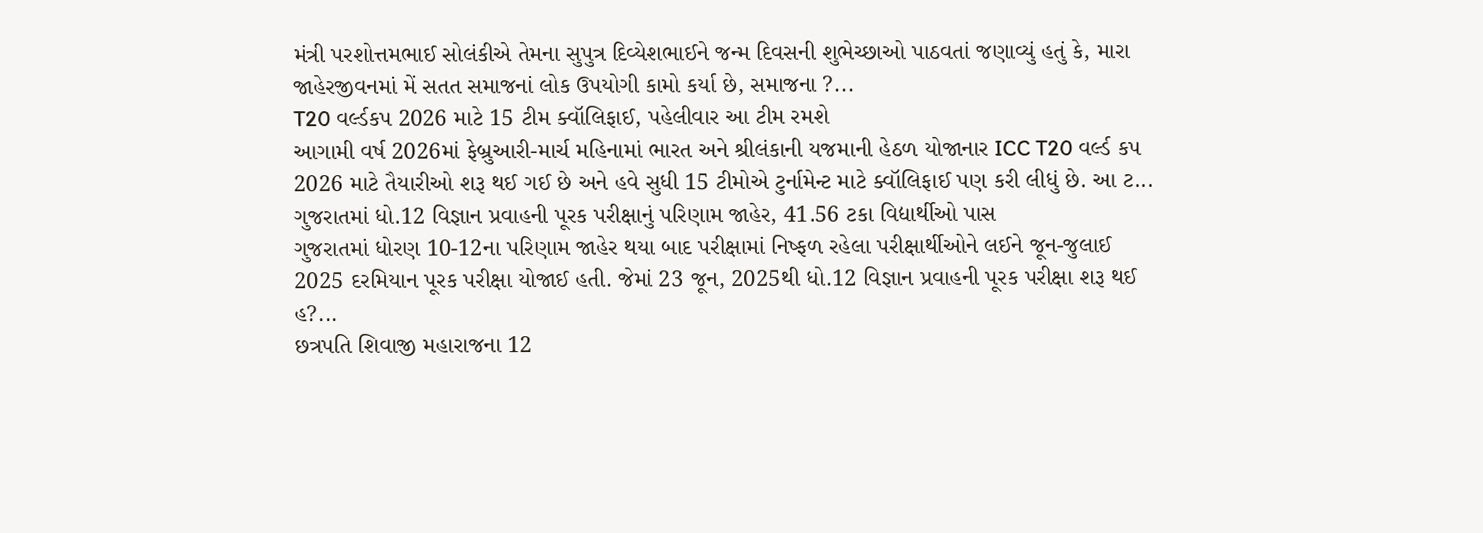મંત્રી પરશોત્તમભાઈ સોલંકીએ તેમના સુપુત્ર દિવ્યેશભાઈને જન્મ દિવસની શુભેચ્છાઓ પાઠવતાં જણાવ્યું હતું કે, મારા જાહેરજીવનમાં મેં સતત સમાજનાં લોક ઉપયોગી કામો કર્યા છે, સમાજના ?...
T20 વર્લ્ડકપ 2026 માટે 15 ટીમ ક્વૉલિફાઈ, પહેલીવાર આ ટીમ રમશે
આગામી વર્ષ 2026માં ફેબ્રુઆરી-માર્ચ મહિનામાં ભારત અને શ્રીલંકાની યજમાની હેઠળ યોજાનાર ICC T20 વર્લ્ડ કપ 2026 માટે તૈયારીઓ શરૂ થઈ ગઈ છે અને હવે સુધી 15 ટીમોએ ટુર્નામેન્ટ માટે ક્વૉલિફાઈ પણ કરી લીધું છે. આ ટ...
ગુજરાતમાં ધો.12 વિજ્ઞાન પ્રવાહની પૂરક પરીક્ષાનું પરિણામ જાહેર, 41.56 ટકા વિદ્યાર્થીઓ પાસ
ગુજરાતમાં ધોરણ 10-12ના પરિણામ જાહેર થયા બાદ પરીક્ષામાં નિષ્ફળ રહેલા પરીક્ષાર્થીઓને લઈને જૂન-જુલાઈ 2025 દરમિયાન પૂરક પરીક્ષા યોજાઈ હતી. જેમાં 23 જૂન, 2025થી ધો.12 વિજ્ઞાન પ્રવાહની પૂરક પરીક્ષા શરૂ થઈ હ?...
છત્રપતિ શિવાજી મહારાજના 12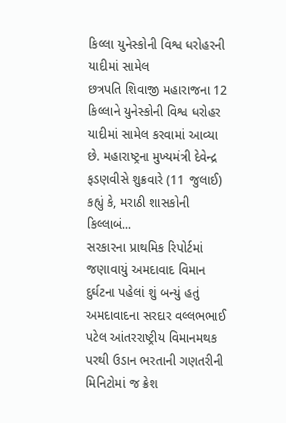કિલ્લા યુનેસ્કોની વિશ્વ ધરોહરની યાદીમાં સામેલ
છત્રપતિ શિવાજી મહારાજના 12 કિલ્લાને યુનેસ્કોની વિશ્વ ધરોહર યાદીમાં સામેલ કરવામાં આવ્યા છે. મહારાષ્ટ્રના મુખ્યમંત્રી દેવેન્દ્ર ફડણવીસે શુક્રવારે (11 જુલાઈ) કહ્યું કે, મરાઠી શાસકોની કિલ્લાબં...
સરકારના પ્રાથમિક રિપોર્ટમાં જણાવાયું અમદાવાદ વિમાન દુર્ઘટના પહેલાં શું બન્યું હતું
અમદાવાદના સરદાર વલ્લભભાઈ પટેલ આંતરરાષ્ટ્રીય વિમાનમથક પરથી ઉડાન ભરતાની ગણતરીની મિનિટોમાં જ ક્રેશ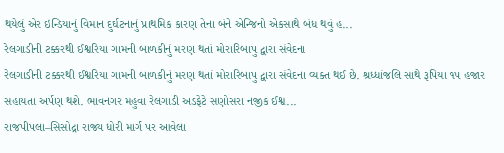થયેલું એર ઇન્ડિયાનું વિમાન દુર્ઘટનાનું પ્રાથમિક કારણ તેના બંને એન્જિનો એકસાથે બંધ થવું હ...
રેલગાડીની ટક્કરથી ઈશ્વરિયા ગામની બાળકીનું મરણ થતાં મોરારિબાપુ દ્વારા સંવેદના
રેલગાડીની ટક્કરથી ઈશ્વરિયા ગામની બાળકીનું મરણ થતાં મોરારિબાપુ દ્વારા સંવેદના વ્યક્ત થઈ છે. શ્રધ્ધાંજલિ સાથે રૂપિયા ૧૫ હજાર સહાયતા અર્પણ થશે. ભાવનગર મહુવા રેલગાડી અડફેટે સણોસરા નજીક ઈશ્વ...
રાજપીપલા–સિસોદ્રા રાજ્ય ધોરી માર્ગ પર આવેલા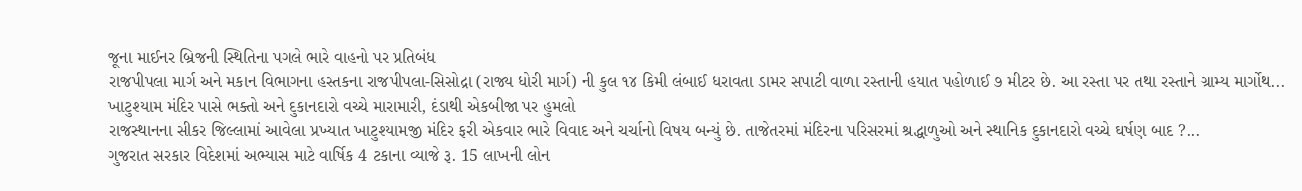જૂના માઈનર બ્રિજની સ્થિતિના પગલે ભારે વાહનો પર પ્રતિબંધ
રાજપીપલા માર્ગ અને મકાન વિભાગના હસ્તકના રાજપીપલા-સિસોદ્રા (રાજ્ય ધોરી માર્ગ) ની કુલ ૧૪ કિમી લંબાઈ ધરાવતા ડામર સપાટી વાળા રસ્તાની હયાત પહોળાઈ ૭ મીટર છે. આ રસ્તા પર તથા રસ્તાને ગ્રામ્ય માર્ગોથ...
ખાટુશ્યામ મંદિર પાસે ભક્તો અને દુકાનદારો વચ્ચે મારામારી, દંડાથી એકબીજા પર હુમલો
રાજસ્થાનના સીકર જિલ્લામાં આવેલા પ્રખ્યાત ખાટુશ્યામજી મંદિર ફરી એકવાર ભારે વિવાદ અને ચર્ચાનો વિષય બન્યું છે. તાજેતરમાં મંદિરના પરિસરમાં શ્રદ્ધાળુઓ અને સ્થાનિક દુકાનદારો વચ્ચે ઘર્ષણ બાદ ?...
ગુજરાત સરકાર વિદેશમાં અભ્યાસ માટે વાર્ષિક 4 ટકાના વ્યાજે રૂ. 15 લાખની લોન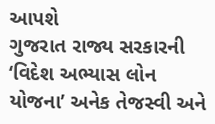આપશે
ગુજરાત રાજ્ય સરકારની ‘વિદેશ અભ્યાસ લોન યોજના’ અનેક તેજસ્વી અને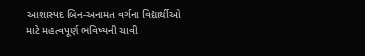આશાસ્પદ બિન-અનામત વર્ગના વિદ્યાર્થીઓ માટે મહત્વપૂર્ણ ભવિષ્યની ચાવી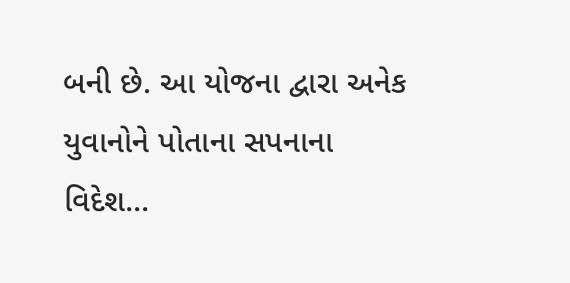બની છે. આ યોજના દ્વારા અનેક યુવાનોને પોતાના સપનાના વિદેશ...